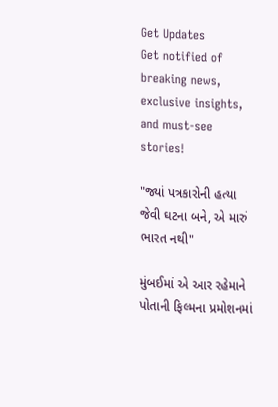Get Updates
Get notified of breaking news, exclusive insights, and must-see stories!

"જ્યાં પત્રકારોની હત્યા જેવી ઘટના બને, એ મારું ભારત નથી"

મુંબઈમાં એ આર રહેમાને પોતાની ફિલ્મના પ્રમોશનમાં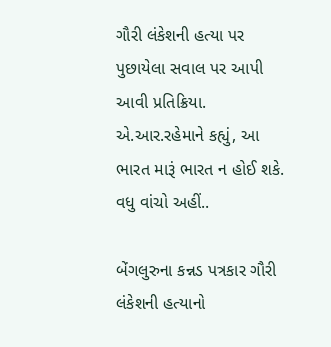ગૌરી લંકેશની હત્યા પર પુછાયેલા સવાલ પર આપી આવી પ્રતિક્રિયા. એ.આર.રહેમાને કહ્યું, આ ભારત મારૂં ભારત ન હોઈ શકે. વધુ વાંચો અહીં..

બેંગલુરુના કન્નડ પત્રકાર ગૌરી લંકેશની હત્યાનો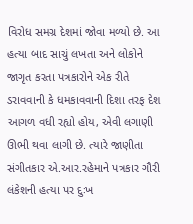વિરોધ સમગ્ર દેશમાં જોવા મળ્યો છે. આ હત્યા બાદ સાચું લખતા અને લોકોને જાગૃત કરતા પત્રકારોને એક રીતે ડરાવવાની કે ધમકાવવાની દિશા તરફ દેશ આગળ વધી રહ્યો હોય, એવી લગાણી ઊભી થવા લાગી છે. ત્યારે જાણીતા સંગીતકાર એ.આર.રહેમાને પત્રકાર ગૌરી લંકેશની હત્યા પર દુઃખ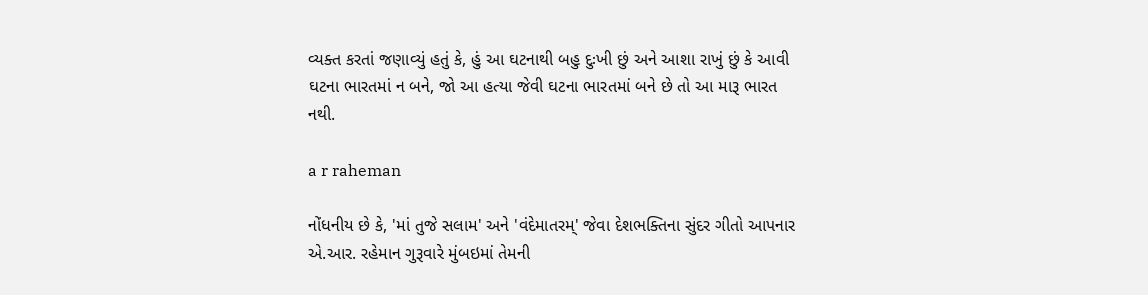વ્યક્ત કરતાં જણાવ્યું હતું કે, હું આ ઘટનાથી બહુ દુઃખી છું અને આશા રાખું છું કે આવી ઘટના ભારતમાં ન બને, જો આ હત્યા જેવી ઘટના ભારતમાં બને છે તો આ મારૂ ભારત નથી.

a r raheman

નોંધનીય છે કે, 'માં તુજે સલામ' અને 'વંદેમાતરમ્' જેવા દેશભક્તિના સુંદર ગીતો આપનાર એ.આર. રહેમાન ગુરૂવારે મુંબઇમાં તેમની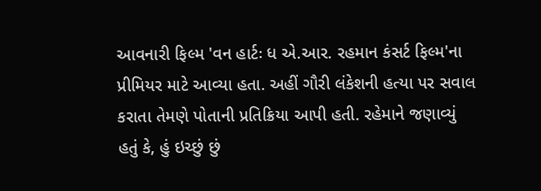આવનારી ફિલ્મ 'વન હાર્ટઃ ધ એ.આર. રહમાન કંસર્ટ ફિલ્મ'ના પ્રીમિયર માટે આવ્યા હતા. અહીં ગૌરી લંકેશની હત્યા પર સવાલ કરાતા તેમણે પોતાની પ્રતિક્રિયા આપી હતી. રહેમાને જણાવ્યું હતું કે, હું ઇચ્છું છું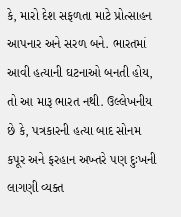કે, મારો દેશ સફળતા માટે પ્રોત્સાહન આપનાર અને સરળ બને. ભારતમાં આવી હત્યાની ઘટનાઓ બનતી હોય, તો આ મારૂ ભારત નથી. ઉલ્લેખનીય છે કે, પત્રકારની હત્યા બાદ સોનમ કપૂર અને ફરહાન અખ્તરે પણ દુઃખની લાગણી વ્યક્ત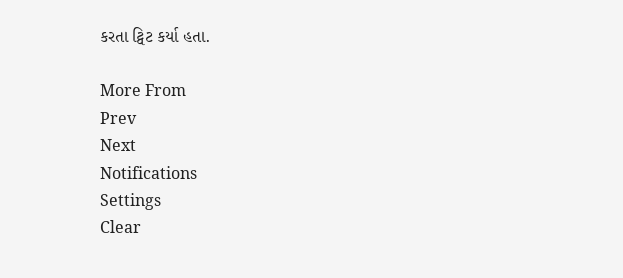કરતા ટ્વિટ કર્યા હતા.

More From
Prev
Next
Notifications
Settings
Clear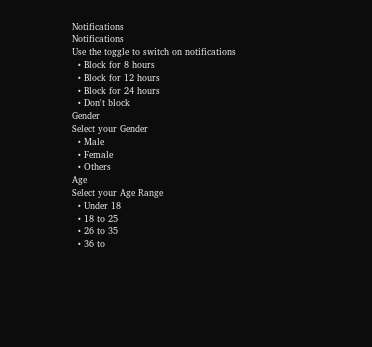Notifications
Notifications
Use the toggle to switch on notifications
  • Block for 8 hours
  • Block for 12 hours
  • Block for 24 hours
  • Don't block
Gender
Select your Gender
  • Male
  • Female
  • Others
Age
Select your Age Range
  • Under 18
  • 18 to 25
  • 26 to 35
  • 36 to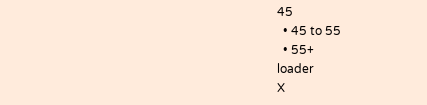45
  • 45 to 55
  • 55+
loader
X